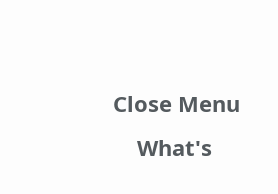Close Menu
    What's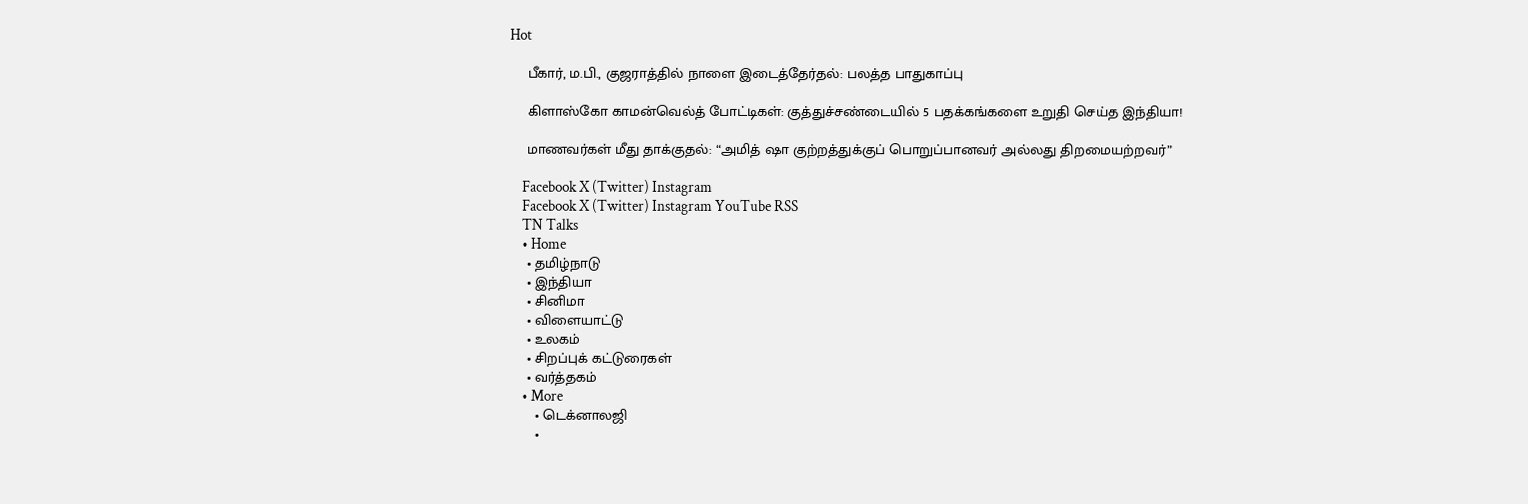Hot

    பீகார், ம.பி., குஜராத்தில் நாளை இடைத்தேர்தல்: பலத்த பாதுகாப்பு

    கிளாஸ்கோ காமன்வெல்த் போட்டிகள்: குத்துச்சண்டையில் 5 பதக்கங்களை உறுதி செய்த இந்தியா!

    மாணவர்கள் மீது தாக்குதல்: “அமித் ஷா குற்றத்துக்குப் பொறுப்பானவர் அல்லது திறமையற்றவர்”

    Facebook X (Twitter) Instagram
    Facebook X (Twitter) Instagram YouTube RSS
    TN Talks
    • Home
    • தமிழ்நாடு
    • இந்தியா
    • சினிமா
    • விளையாட்டு
    • உலகம்
    • சிறப்புக் கட்டுரைகள்
    • வர்த்தகம்
    • More
      • டெக்னாலஜி
      •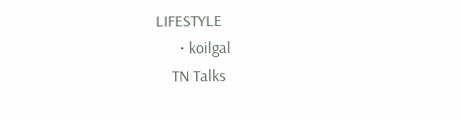LIFESTYLE
      • koilgal
    TN Talks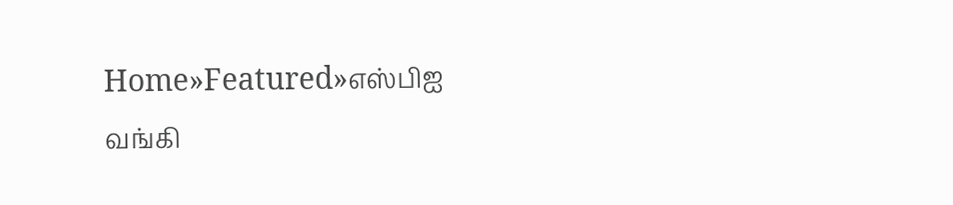Home»Featured»எஸ்பிஐ வங்கி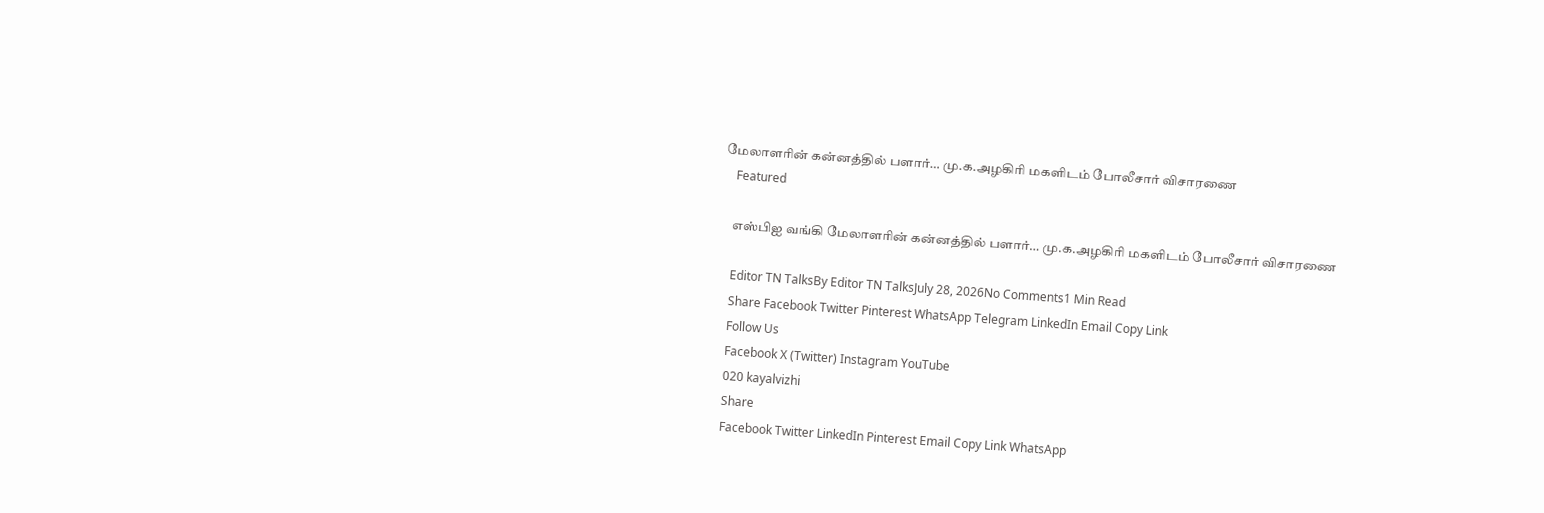மேலாளரின் கன்னத்தில் பளார்… மு.க.அழகிரி மகளிடம் போலீசார் விசாரணை
    Featured

    எஸ்பிஐ வங்கி மேலாளரின் கன்னத்தில் பளார்… மு.க.அழகிரி மகளிடம் போலீசார் விசாரணை

    Editor TN TalksBy Editor TN TalksJuly 28, 2026No Comments1 Min Read
    Share Facebook Twitter Pinterest WhatsApp Telegram LinkedIn Email Copy Link
    Follow Us
    Facebook X (Twitter) Instagram YouTube
    020 kayalvizhi
    Share
    Facebook Twitter LinkedIn Pinterest Email Copy Link WhatsApp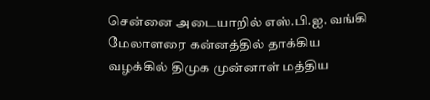சென்னை அடையாறில் எஸ்.பி.ஐ. வங்கி மேலாளரை கன்னத்தில் தாக்கிய வழக்கில் திமுக முன்னாள் மத்திய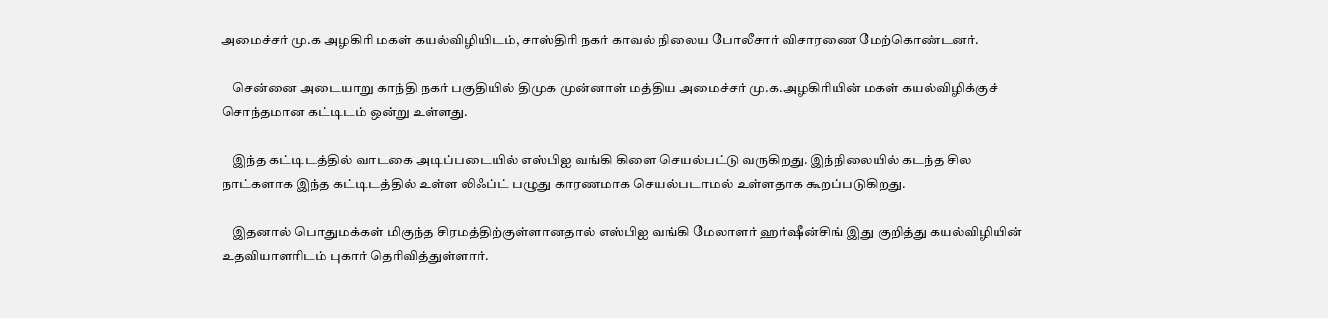அமைச்சர் மு.க அழகிரி மகள் கயல்விழியிடம், சாஸ்திரி நகர் காவல் நிலைய போலீசார் விசாரணை மேற்கொண்டனர்.

    சென்னை அடையாறு காந்தி நகர் பகுதியில் திமுக முன்னாள் மத்திய அமைச்சர் மு.க.அழகிரியின் மகள் கயல்விழிக்குச் சொந்தமான கட்டிடம் ஒன்று உள்ளது.

    இந்த கட்டிடத்தில் வாடகை அடிப்படையில் எஸ்பிஐ வங்கி கிளை செயல்பட்டு வருகிறது‌. இந்நிலையில் கடந்த சில நாட்களாக இந்த கட்டிடத்தில் உள்ள லிஃப்ட் பழுது காரணமாக செயல்படாமல் உள்ளதாக கூறப்படுகிறது.

    இதனால் பொதுமக்கள் மிகுந்த சிரமத்திற்குள்ளானதால் எஸ்பிஐ வங்கி மேலாளர் ஹர்ஷீன்சிங் இது குறித்து கயல்விழியின் உதவியாளரிடம் புகார் தெரிவித்துள்ளார்.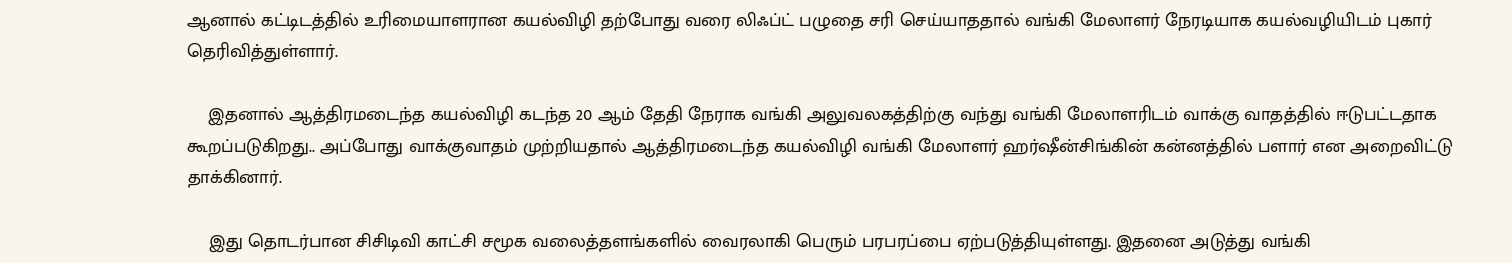ஆனால் கட்டிடத்தில் உரிமையாளரான கயல்விழி தற்போது வரை லிஃப்ட் பழுதை சரி செய்யாததால் வங்கி மேலாளர் நேரடியாக கயல்வழியிடம் புகார் தெரிவித்துள்ளார்.

    இதனால் ஆத்திரமடைந்த கயல்விழி கடந்த 20 ஆம் தேதி நேராக வங்கி அலுவலகத்திற்கு வந்து வங்கி மேலாளரிடம் வாக்கு வாதத்தில் ஈடுபட்டதாக கூறப்படுகிறது.. அப்போது வாக்குவாதம் முற்றியதால் ஆத்திரமடைந்த கயல்விழி வங்கி மேலாளர் ஹர்ஷீன்சிங்கின் கன்னத்தில் பளார் என அறைவிட்டு தாக்கினார்.

    இது தொடர்பான சிசிடிவி காட்சி சமூக வலைத்தளங்களில் வைரலாகி பெரும் பரபரப்பை ஏற்படுத்தியுள்ளது. இதனை அடுத்து வங்கி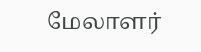மேலாளர்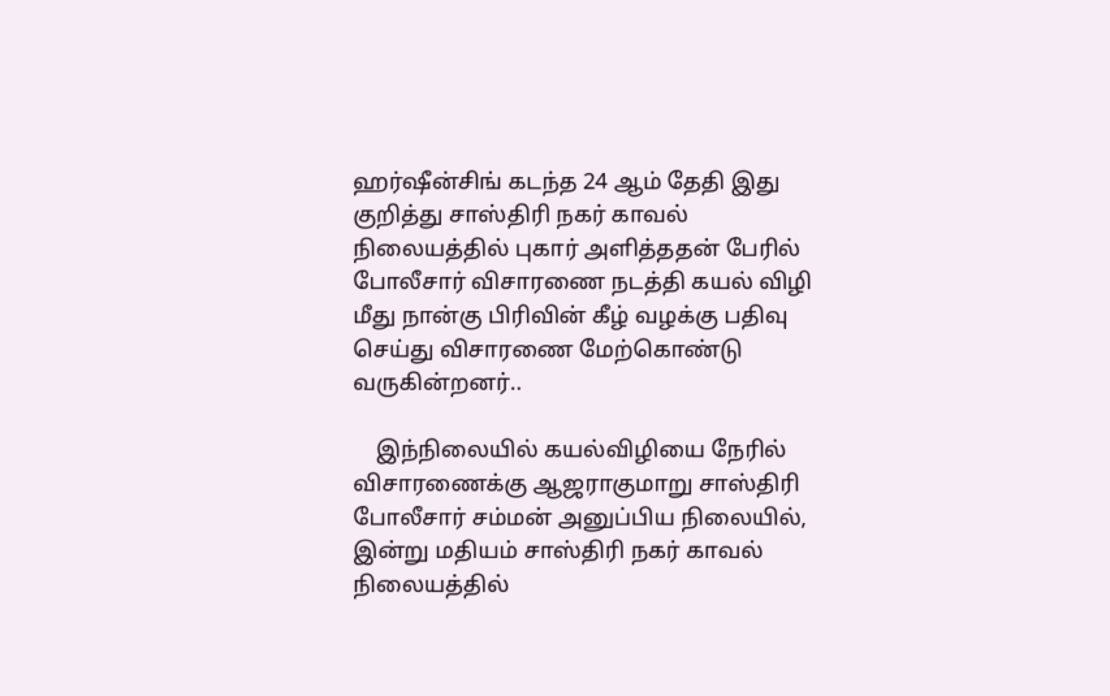ஹர்ஷீன்சிங் கடந்த 24 ஆம் தேதி இது குறித்து சாஸ்திரி நகர் காவல் நிலையத்தில் புகார் அளித்ததன் பேரில் போலீசார் விசாரணை நடத்தி கயல் விழி மீது நான்கு பிரிவின் கீழ் வழக்கு பதிவு செய்து விசாரணை மேற்கொண்டு வருகின்றனர்..

    இந்நிலையில் கயல்விழியை நேரில் விசாரணைக்கு ஆஜராகுமாறு சாஸ்திரி போலீசார் சம்மன் அனுப்பிய நிலையில், இன்று மதியம் சாஸ்திரி நகர் காவல் நிலையத்தில்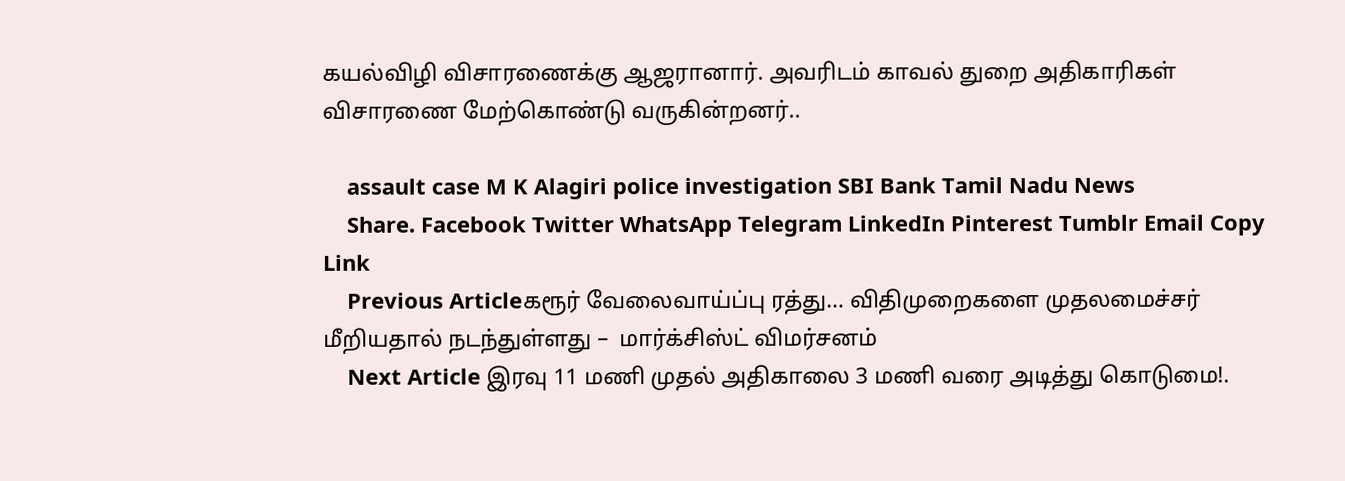கயல்விழி விசாரணைக்கு ஆஜரானார். அவரிடம் காவல் துறை அதிகாரிகள் விசாரணை மேற்கொண்டு வருகின்றனர்..

    assault case M K Alagiri police investigation SBI Bank Tamil Nadu News
    Share. Facebook Twitter WhatsApp Telegram LinkedIn Pinterest Tumblr Email Copy Link
    Previous Articleகரூர் வேலைவாய்ப்பு ரத்து… விதிமுறைகளை முதலமைச்சர் மீறியதால் நடந்துள்ளது –  மார்க்சிஸ்ட் விமர்சனம்
    Next Article இரவு 11 மணி முதல் அதிகாலை 3 மணி வரை அடித்து கொடுமை!.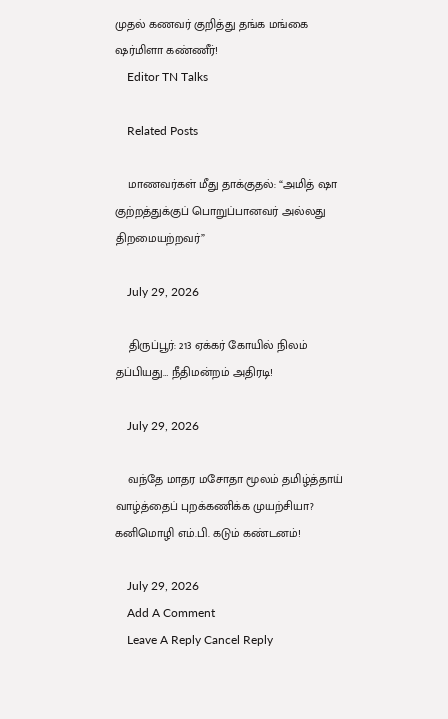முதல் கணவர் குறித்து தங்க மங்கை ஷர்மிளா கண்ணீர்!
    Editor TN Talks

    Related Posts

    மாணவர்கள் மீது தாக்குதல்: “அமித் ஷா குற்றத்துக்குப் பொறுப்பானவர் அல்லது திறமையற்றவர்”

    July 29, 2026

    திருப்பூர்: 213 ஏக்கர் கோயில் நிலம் தப்பியது… நீதிமன்றம் அதிரடி!

    July 29, 2026

    வந்தே மாதர மசோதா மூலம் தமிழ்த்தாய் வாழ்த்தைப் புறக்கணிக்க முயற்சியா? கனிமொழி எம்.பி. கடும் கண்டனம்!

    July 29, 2026
    Add A Comment
    Leave A Reply Cancel Reply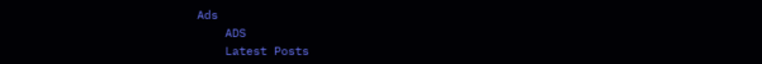Ads
    ADS
    Latest Posts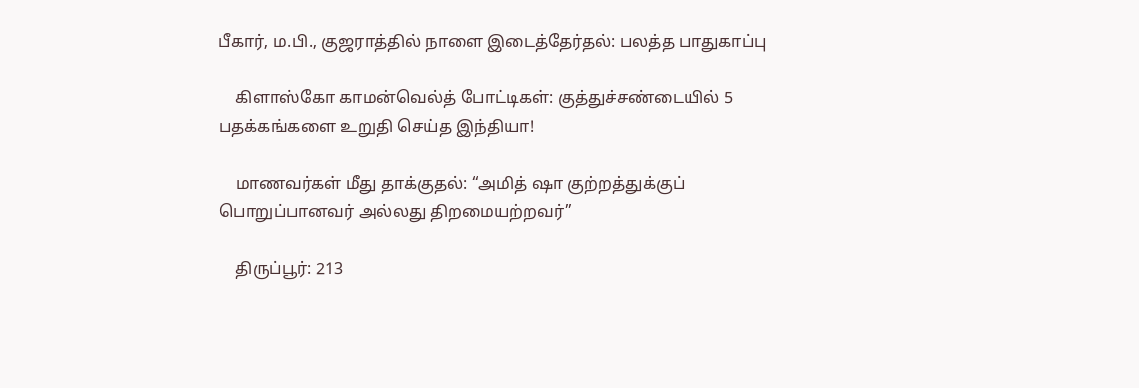பீகார், ம.பி., குஜராத்தில் நாளை இடைத்தேர்தல்: பலத்த பாதுகாப்பு

    கிளாஸ்கோ காமன்வெல்த் போட்டிகள்: குத்துச்சண்டையில் 5 பதக்கங்களை உறுதி செய்த இந்தியா!

    மாணவர்கள் மீது தாக்குதல்: “அமித் ஷா குற்றத்துக்குப் பொறுப்பானவர் அல்லது திறமையற்றவர்”

    திருப்பூர்: 213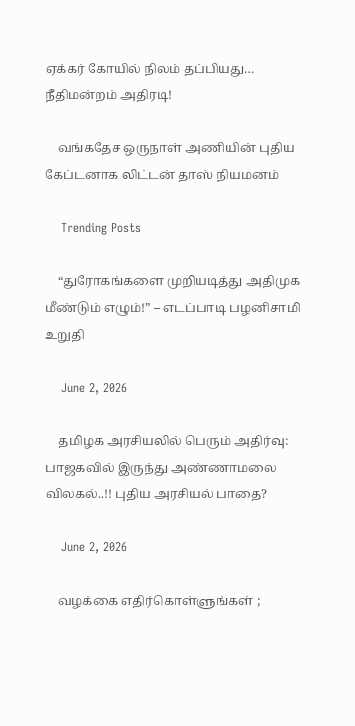ஏக்கர் கோயில் நிலம் தப்பியது… நீதிமன்றம் அதிரடி!

    வங்கதேச ஒருநாள் அணியின் புதிய கேப்டனாக லிட்டன் தாஸ் நியமனம்

    Trending Posts

    “துரோகங்களை முறியடித்து அதிமுக மீண்டும் எழும்!” – எடப்பாடி பழனிசாமி  உறுதி

    June 2, 2026

    தமிழக அரசியலில் பெரும் அதிர்வு: பாஜகவில் இருந்து அண்ணாமலை விலகல்..!! புதிய அரசியல் பாதை?

    June 2, 2026

    வழக்கை எதிர்கொள்ளுங்கள் ;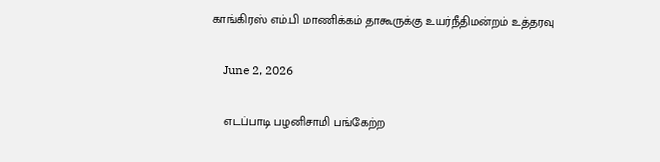காங்கிரஸ் எம்.பி மாணிக்கம் தாகூருக்கு உயர்நீதிமன்றம் உத்தரவு

    June 2, 2026

    எடப்பாடி பழனிசாமி பங்கேற்ற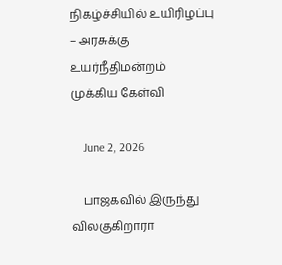நிகழ்ச்சியில் உயிரிழப்பு – அரசுக்கு உயர்நீதிமன்றம் முக்கிய கேள்வி

    June 2, 2026

    பாஜகவில் இருந்து விலகுகிறாரா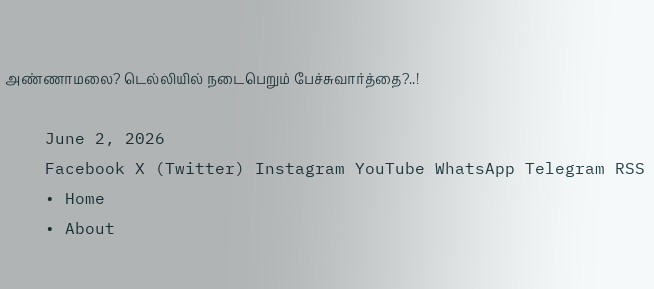அண்ணாமலை? டெல்லியில் நடைபெறும் பேச்சுவார்த்தை?..!

    June 2, 2026
    Facebook X (Twitter) Instagram YouTube WhatsApp Telegram RSS
    • Home
    • About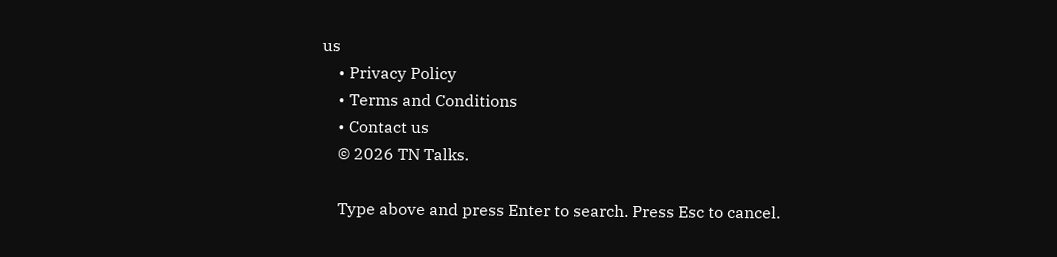us
    • Privacy Policy
    • Terms and Conditions
    • Contact us
    © 2026 TN Talks.

    Type above and press Enter to search. Press Esc to cancel.